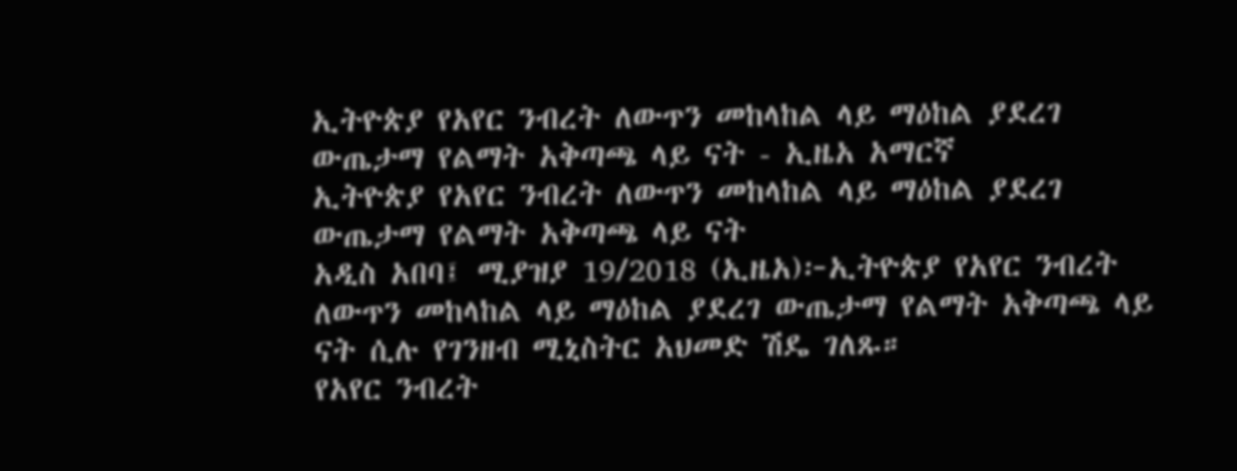ኢትዮጵያ የአየር ንብረት ለውጥን መከላከል ላይ ማዕከል ያደረገ ውጤታማ የልማት አቅጣጫ ላይ ናት - ኢዜአ አማርኛ
ኢትዮጵያ የአየር ንብረት ለውጥን መከላከል ላይ ማዕከል ያደረገ ውጤታማ የልማት አቅጣጫ ላይ ናት
አዲስ አበባ፤ ሚያዝያ 19/2018 (ኢዜአ)፦ኢትዮጵያ የአየር ንብረት ለውጥን መከላከል ላይ ማዕከል ያደረገ ውጤታማ የልማት አቅጣጫ ላይ ናት ሲሉ የገንዘብ ሚኒስትር አህመድ ሽዴ ገለጹ።
የአየር ንብረት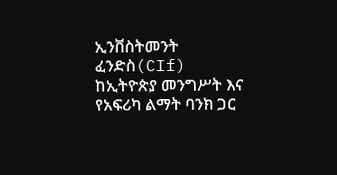ኢንቨስትመንት ፈንድስ(CIf) ከኢትዮጵያ መንግሥት እና የአፍሪካ ልማት ባንክ ጋር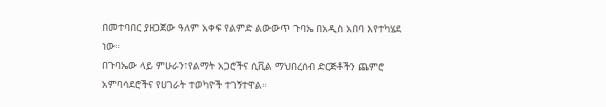በመተባበር ያዘጋጀው ዓለም አቀፍ የልምድ ልውውጥ ጉባኤ በአዲስ አበባ እየተካሄደ ነው።
በጉባኤው ላይ ምሁራን፣የልማት አጋሮችና ሲቪል ማህበረሰብ ድርጅቶችን ጨምሮ አምባሳደሮችና የሀገራት ተወካዮች ተገኝተዋል።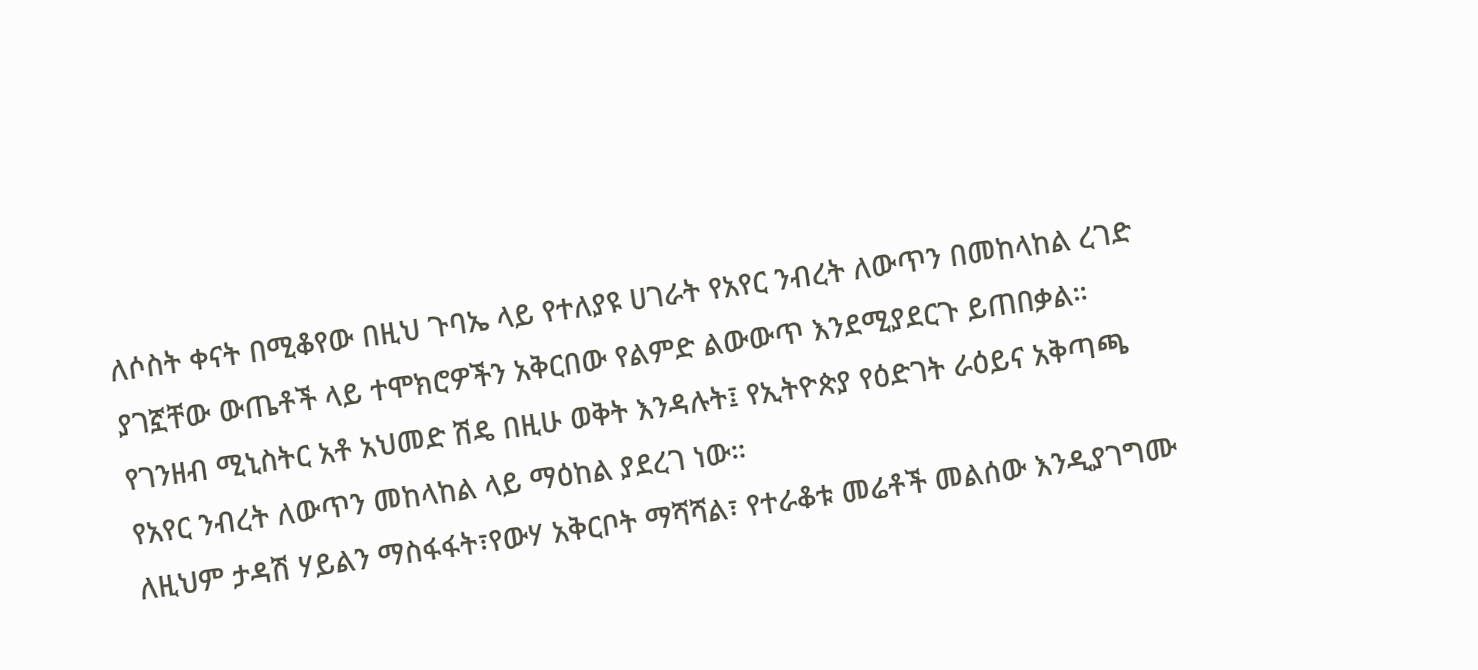ለሶስት ቀናት በሚቆየው በዚህ ጉባኤ ላይ የተለያዩ ሀገራት የአየር ንብረት ለውጥን በመከላከል ረገድ ያገኟቸው ውጤቶች ላይ ተሞክሮዎችን አቅርበው የልምድ ልውውጥ እንደሚያደርጉ ይጠበቃል።
የገንዘብ ሚኒስትር አቶ አህመድ ሽዴ በዚሁ ወቅት እንዳሉት፤ የኢትዮጵያ የዕድገት ራዕይና አቅጣጫ የአየር ንብረት ለውጥን መከላከል ላይ ማዕከል ያደረገ ነው።
ለዚህም ታዳሽ ሃይልን ማስፋፋት፣የውሃ አቅርቦት ማሻሻል፣ የተራቆቱ መሬቶች መልሰው እንዲያገግሙ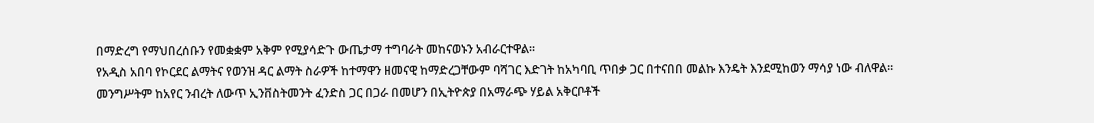በማድረግ የማህበረሰቡን የመቋቋም አቅም የሚያሳድጉ ውጤታማ ተግባራት መከናወኑን አብራርተዋል።
የአዲስ አበባ የኮርደር ልማትና የወንዝ ዳር ልማት ስራዎች ከተማዋን ዘመናዊ ከማድረጋቸውም ባሻገር እድገት ከአካባቢ ጥበቃ ጋር በተናበበ መልኩ እንዴት እንደሚከወን ማሳያ ነው ብለዋል።
መንግሥትም ከአየር ንብረት ለውጥ ኢንቨስትመንት ፈንድስ ጋር በጋራ በመሆን በኢትዮጵያ በአማራጭ ሃይል አቅርቦቶች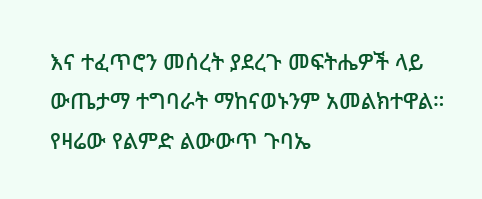እና ተፈጥሮን መሰረት ያደረጉ መፍትሔዎች ላይ ውጤታማ ተግባራት ማከናወኑንም አመልክተዋል።
የዛሬው የልምድ ልውውጥ ጉባኤ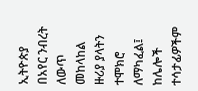ኢትዮጵያ በአየር ንብረት ለውጥ መከላከል ዙሪያ ያላትን ተሞክሮ ለማካፈል፤ ከሌሎች ተሳታፊዎችም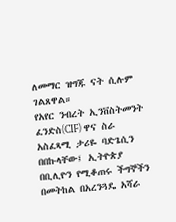ለመማር ዝግጁ ናት ሲሉም ገልጸዋል።
የአየር ንብረት ኢንቨስትመንት ፈንድስ(CIF) ዋና ስራ አስፈጻሚ ታሪዬ ባድጌሲን በበኩላቸው፤ ኢትዮጵያ በቢሊዮን የሚቆጠሩ ችግኞችን በመትከል በአረንጓዴ አሻራ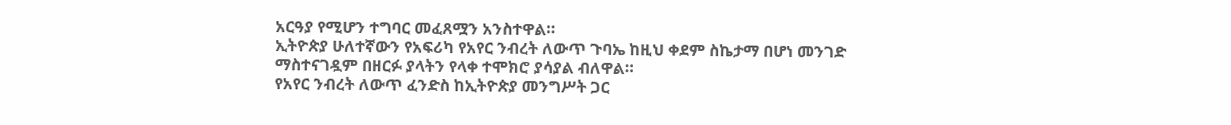አርዓያ የሚሆን ተግባር መፈጸሟን አንስተዋል።
ኢትዮጵያ ሁለተኛውን የአፍሪካ የአየር ንብረት ለውጥ ጉባኤ ከዚህ ቀደም ስኬታማ በሆነ መንገድ ማስተናገዷም በዘርፉ ያላትን የላቀ ተሞክሮ ያሳያል ብለዋል።
የአየር ንብረት ለውጥ ፈንድስ ከኢትዮጵያ መንግሥት ጋር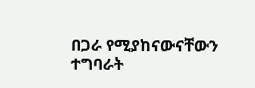በጋራ የሚያከናውናቸውን ተግባራት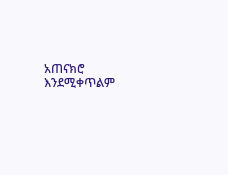አጠናክሮ እንደሚቀጥልም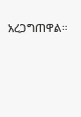አረጋግጠዋል።